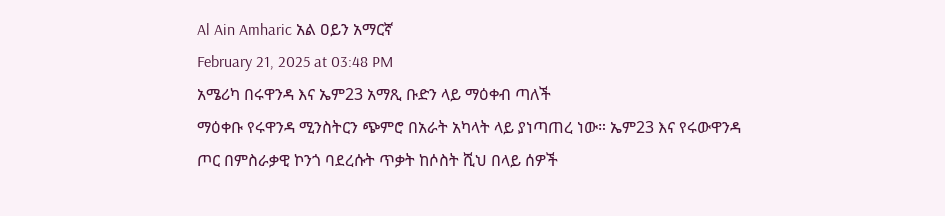Al Ain Amharic አል ዐይን አማርኛ
February 21, 2025 at 03:48 PM
አሜሪካ በሩዋንዳ እና ኤም23 አማጺ ቡድን ላይ ማዕቀብ ጣለች
ማዕቀቡ የሩዋንዳ ሚንስትርን ጭምሮ በአራት አካላት ላይ ያነጣጠረ ነው። ኤም23 እና የሩውዋንዳ ጦር በምስራቃዊ ኮንጎ ባደረሱት ጥቃት ከሶስት ሺህ በላይ ሰዎች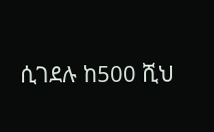ሲገደሉ ከ500 ሺህ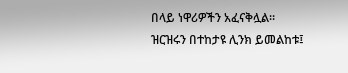በላይ ነዋሪዎችን አፈናቅሏል።
ዝርዝሩን በተከታዩ ሊንክ ይመልከቱ፤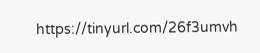https://tinyurl.com/26f3umvh